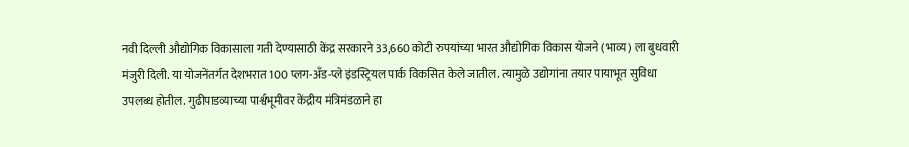नवी दिल्ली औद्योगिक विकासाला गती देण्यासाठी केंद्र सरकारने 33,660 कोटी रुपयांच्या भारत औद्योगिक विकास योजने (भाव्य) ला बुधवारी मंजुरी दिली. या योजनेंतर्गत देशभरात 100 प्लग-अँड-प्ले इंडस्ट्रियल पार्क विकसित केले जातील. त्यामुळे उद्योगांना तयार पायाभूत सुविधा उपलब्ध होतील. गुढीपाडव्याच्या पार्श्वभूमीवर केंद्रीय मंत्रिमंडळाने हा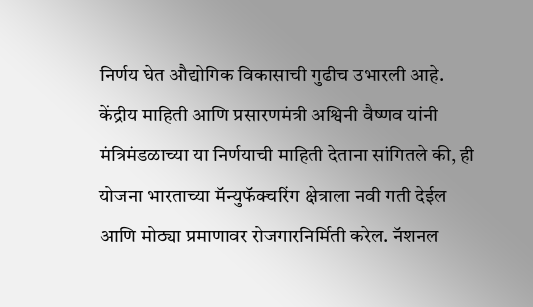निर्णय घेत औद्योगिक विकासाची गुढीच उभारली आहे.
केंद्रीय माहिती आणि प्रसारणमंत्री अश्विनी वैष्णव यांनी मंत्रिमंडळाच्या या निर्णयाची माहिती देताना सांगितले की, ही योजना भारताच्या मॅन्युफॅक्चरिंग क्षेत्राला नवी गती देईल आणि मोठ्या प्रमाणावर रोजगारनिर्मिती करेल. नॅशनल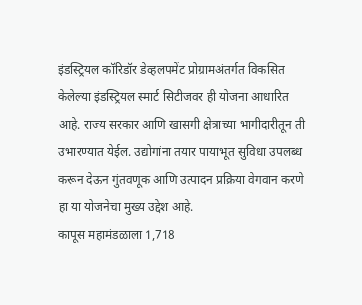इंडस्ट्रियल कॉरिडॉर डेव्हलपमेंट प्रोग्रामअंतर्गत विकसित केलेल्या इंडस्ट्रियल स्मार्ट सिटीजवर ही योजना आधारित आहे. राज्य सरकार आणि खासगी क्षेत्राच्या भागीदारीतून ती उभारण्यात येईल. उद्योगांना तयार पायाभूत सुविधा उपलब्ध करून देऊन गुंतवणूक आणि उत्पादन प्रक्रिया वेगवान करणे हा या योजनेचा मुख्य उद्देश आहे.
कापूस महामंडळाला 1,718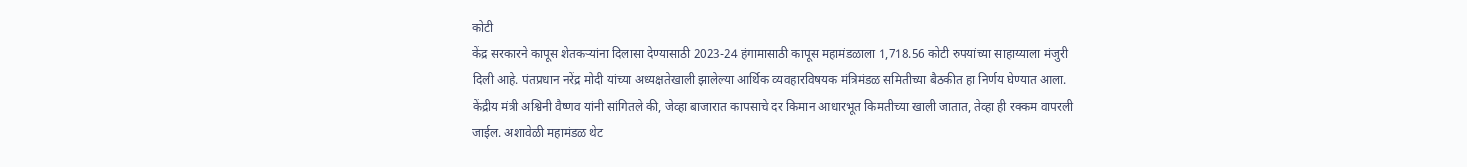कोटी
केंद्र सरकारने कापूस शेतकऱ्यांना दिलासा देण्यासाठी 2023-24 हंगामासाठी कापूस महामंडळाला 1,718.56 कोटी रुपयांच्या साहाय्याला मंजुरी दिली आहे. पंतप्रधान नरेंद्र मोदी यांच्या अध्यक्षतेखाली झालेल्या आर्थिक व्यवहारविषयक मंत्रिमंडळ समितीच्या बैठकीत हा निर्णय घेण्यात आला. केंद्रीय मंत्री अश्विनी वैष्णव यांनी सांगितले की, जेव्हा बाजारात कापसाचे दर किमान आधारभूत किमतीच्या खाली जातात, तेव्हा ही रक्कम वापरली जाईल. अशावेळी महामंडळ थेट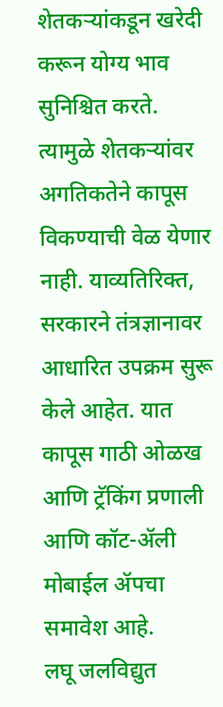शेतकऱ्यांकडून खरेदी करून योग्य भाव सुनिश्चित करते. त्यामुळे शेतकऱ्यांवर अगतिकतेने कापूस विकण्याची वेळ येणार नाही. याव्यतिरिक्त, सरकारने तंत्रज्ञानावर आधारित उपक्रम सुरू केले आहेत. यात कापूस गाठी ओळख आणि ट्रॅकिंग प्रणाली आणि कॉट-ॲली मोबाईल ॲपचा समावेश आहे.
लघू जलविद्युत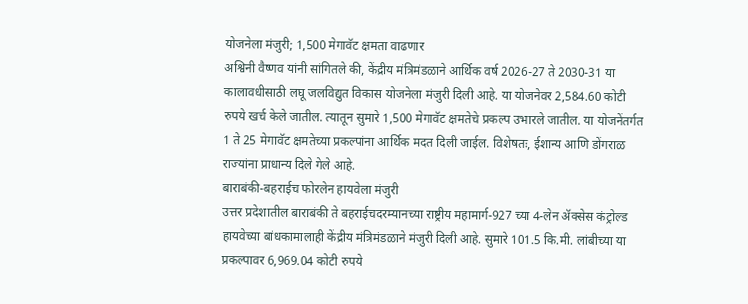योजनेला मंजुरी; 1,500 मेगावॅट क्षमता वाढणार
अश्विनी वैष्णव यांनी सांगितले की, केंद्रीय मंत्रिमंडळाने आर्थिक वर्ष 2026-27 ते 2030-31 या कालावधीसाठी लघू जलविद्युत विकास योजनेला मंजुरी दिली आहे. या योजनेवर 2,584.60 कोटी रुपये खर्च केले जातील. त्यातून सुमारे 1,500 मेगावॅट क्षमतेचे प्रकल्प उभारले जातील. या योजनेंतर्गत 1 ते 25 मेगावॅट क्षमतेच्या प्रकल्पांना आर्थिक मदत दिली जाईल. विशेषतः, ईशान्य आणि डोंगराळ राज्यांना प्राधान्य दिले गेले आहे.
बाराबंकी-बहराईच फोरलेन हायवेला मंजुरी
उत्तर प्रदेशातील बाराबंकी ते बहराईचदरम्यानच्या राष्ट्रीय महामार्ग-927 च्या 4-लेन ॲक्सेस कंट्रोल्ड हायवेच्या बांधकामालाही केंद्रीय मंत्रिमंडळाने मंजुरी दिली आहे. सुमारे 101.5 कि.मी. लांबीच्या या प्रकल्पावर 6,969.04 कोटी रुपये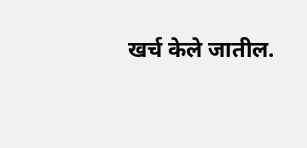खर्च केले जातील.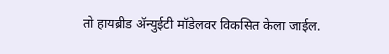तो हायब्रीड ॲन्युईटी मॉडेलवर विकसित केला जाईल.